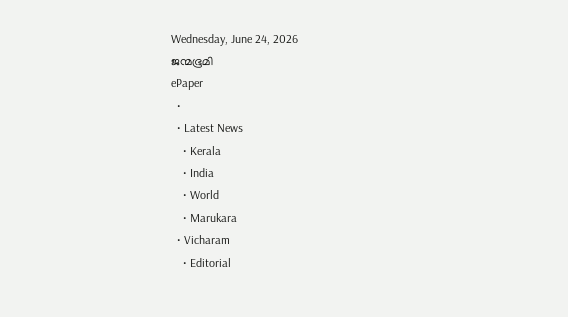Wednesday, June 24, 2026
ജന്മഭൂമി
ePaper
  •
  • Latest News
    • Kerala
    • India
    • World
    • Marukara
  • Vicharam
    • Editorial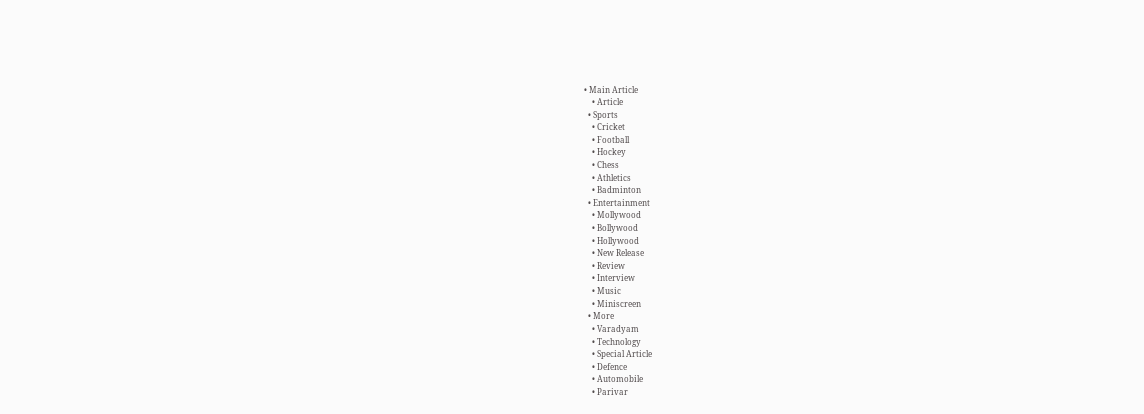• Main Article
    • Article
  • Sports
    • Cricket
    • Football
    • Hockey
    • Chess
    • Athletics
    • Badminton
  • Entertainment
    • Mollywood
    • Bollywood
    • Hollywood
    • New Release
    • Review
    • Interview
    • Music
    • Miniscreen
  • More
    • Varadyam
    • Technology
    • Special Article
    • Defence
    • Automobile
    • Parivar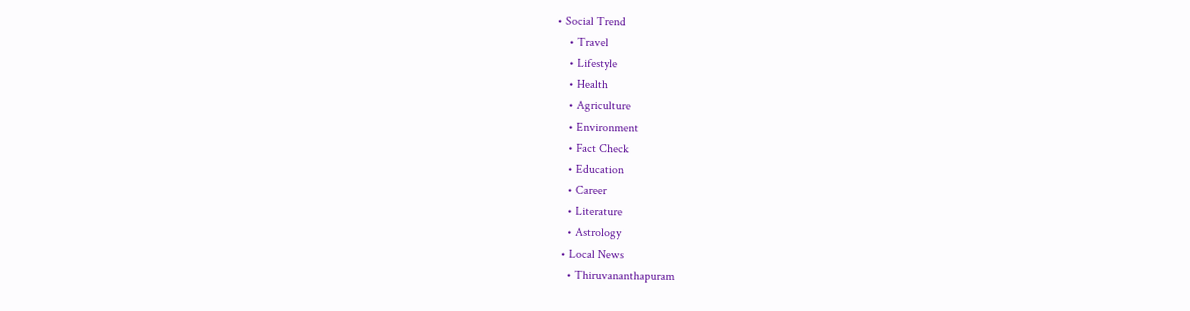• Social Trend
    • Travel
    • Lifestyle
    • Health
    • Agriculture
    • Environment
    • Fact Check
    • Education
    • Career
    • Literature
    • Astrology
  • Local News
    • Thiruvananthapuram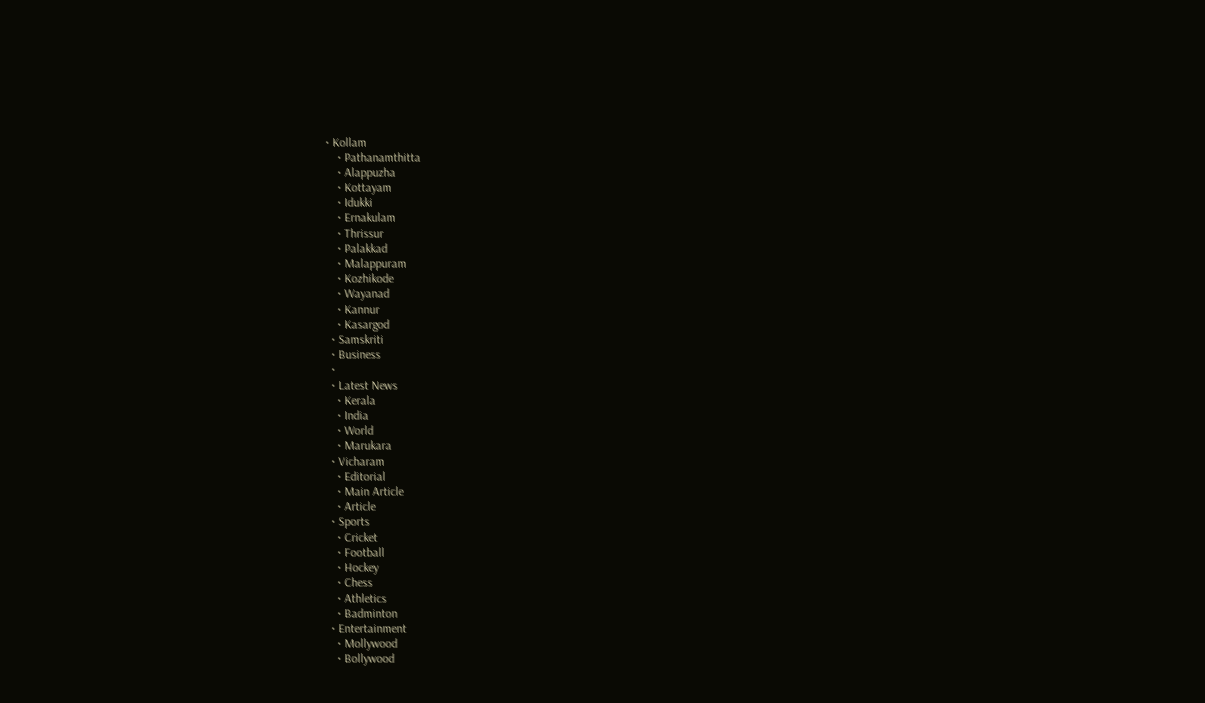• Kollam
    • Pathanamthitta
    • Alappuzha
    • Kottayam
    • Idukki
    • Ernakulam
    • Thrissur
    • Palakkad
    • Malappuram
    • Kozhikode
    • Wayanad
    • Kannur
    • Kasargod
  • Samskriti
  • Business
  •
  • Latest News
    • Kerala
    • India
    • World
    • Marukara
  • Vicharam
    • Editorial
    • Main Article
    • Article
  • Sports
    • Cricket
    • Football
    • Hockey
    • Chess
    • Athletics
    • Badminton
  • Entertainment
    • Mollywood
    • Bollywood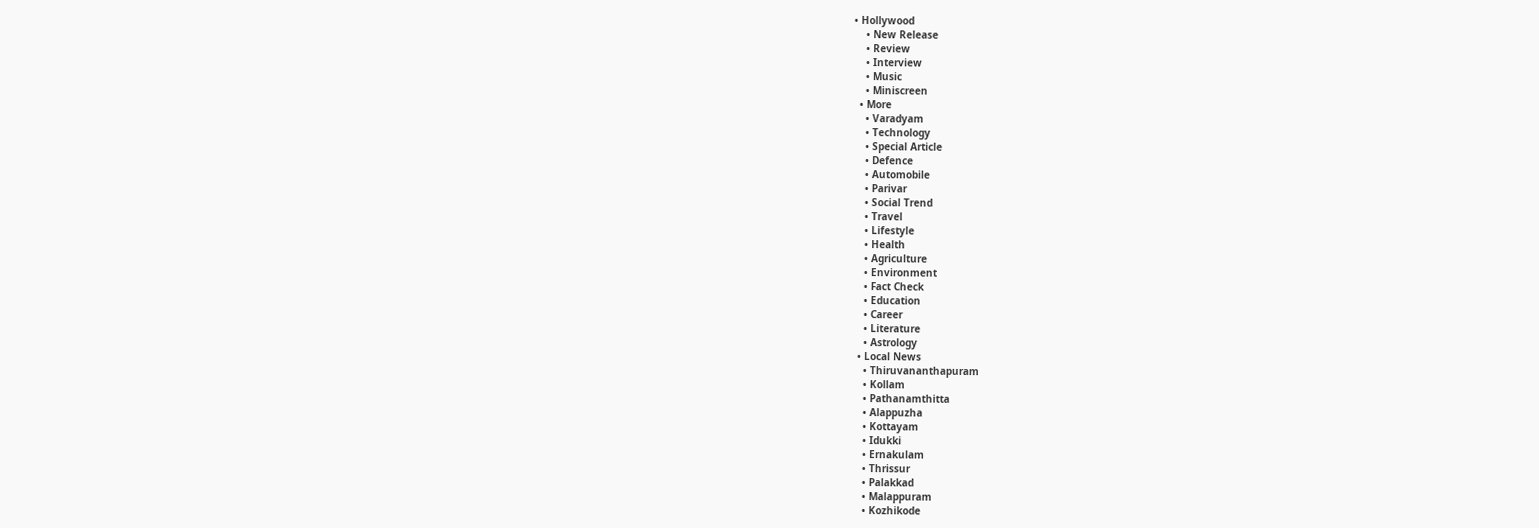• Hollywood
    • New Release
    • Review
    • Interview
    • Music
    • Miniscreen
  • More
    • Varadyam
    • Technology
    • Special Article
    • Defence
    • Automobile
    • Parivar
    • Social Trend
    • Travel
    • Lifestyle
    • Health
    • Agriculture
    • Environment
    • Fact Check
    • Education
    • Career
    • Literature
    • Astrology
  • Local News
    • Thiruvananthapuram
    • Kollam
    • Pathanamthitta
    • Alappuzha
    • Kottayam
    • Idukki
    • Ernakulam
    • Thrissur
    • Palakkad
    • Malappuram
    • Kozhikode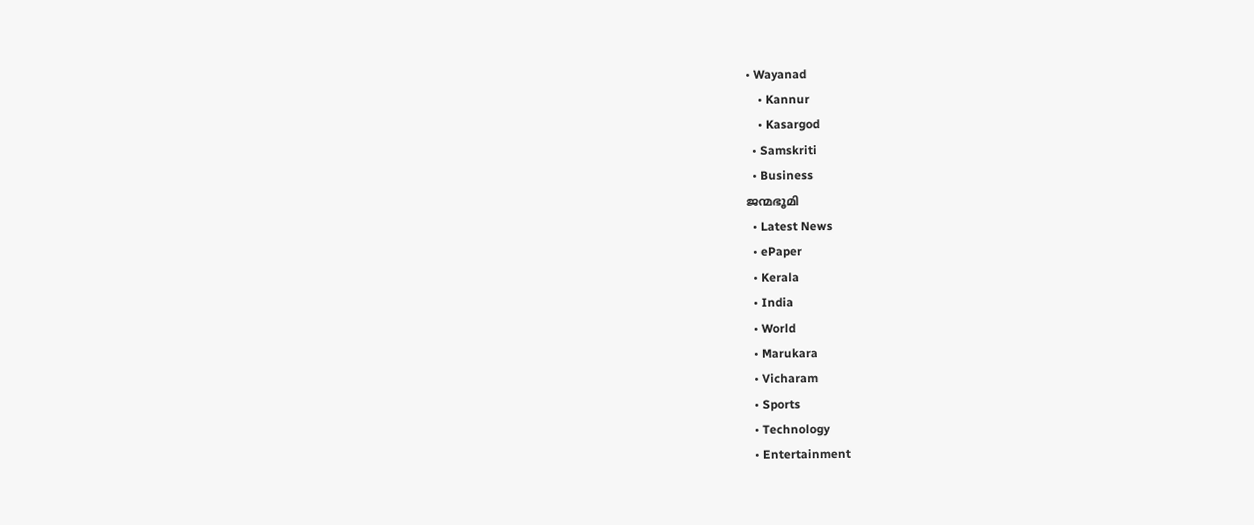• Wayanad
    • Kannur
    • Kasargod
  • Samskriti
  • Business
ജന്മഭൂമി
  • Latest News
  • ePaper
  • Kerala
  • India
  • World
  • Marukara
  • Vicharam
  • Sports
  • Technology
  • Entertainment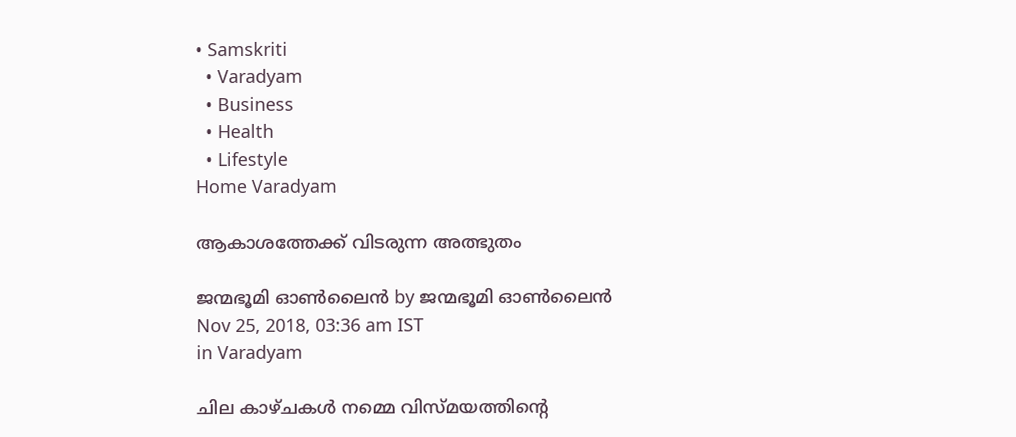• Samskriti
  • Varadyam
  • Business
  • Health
  • Lifestyle
Home Varadyam

ആകാശത്തേക്ക് വിടരുന്ന അത്ഭുതം

ജന്മഭൂമി ഓണ്‍ലൈന്‍ by ജന്മഭൂമി ഓണ്‍ലൈന്‍
Nov 25, 2018, 03:36 am IST
in Varadyam

ചില കാഴ്ചകള്‍ നമ്മെ വിസ്മയത്തിന്റെ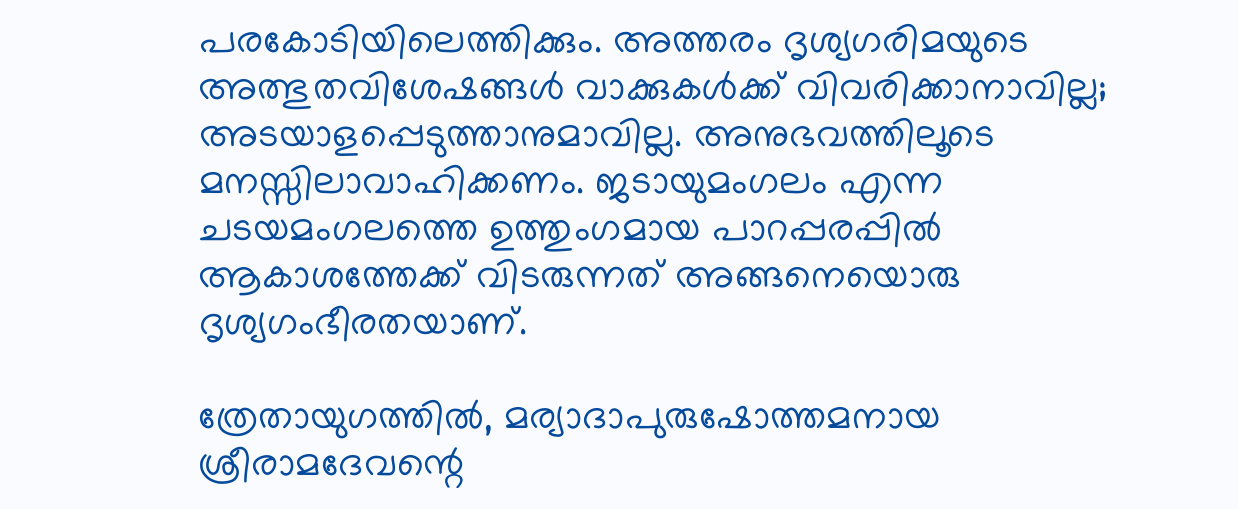പരകോടിയിലെത്തിക്കും. അത്തരം ദൃശ്യഗരിമയുടെ അത്ഭുതവിശേഷങ്ങള്‍ വാക്കുകള്‍ക്ക് വിവരിക്കാനാവില്ല; അടയാളപ്പെടുത്താനുമാവില്ല. അനുഭവത്തിലൂടെ മനസ്സിലാവാഹിക്കണം. ജടായുമംഗലം എന്ന ചടയമംഗലത്തെ ഉത്തുംഗമായ പാറപ്പരപ്പില്‍ ആകാശത്തേക്ക് വിടരുന്നത് അങ്ങനെയൊരു ദൃശ്യഗംഭീരതയാണ്.

ത്രേതായുഗത്തില്‍, മര്യാദാപുരുഷോത്തമനായ ശ്രീരാമദേവന്റെ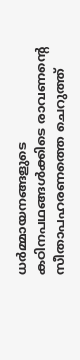ധര്‍മ്മായനങ്ങളുടെ കഠിനപഥങ്ങള്‍ക്കിടെ രാവണന്റെ സീതാപഹരണത്തെ ചെറുത്ത്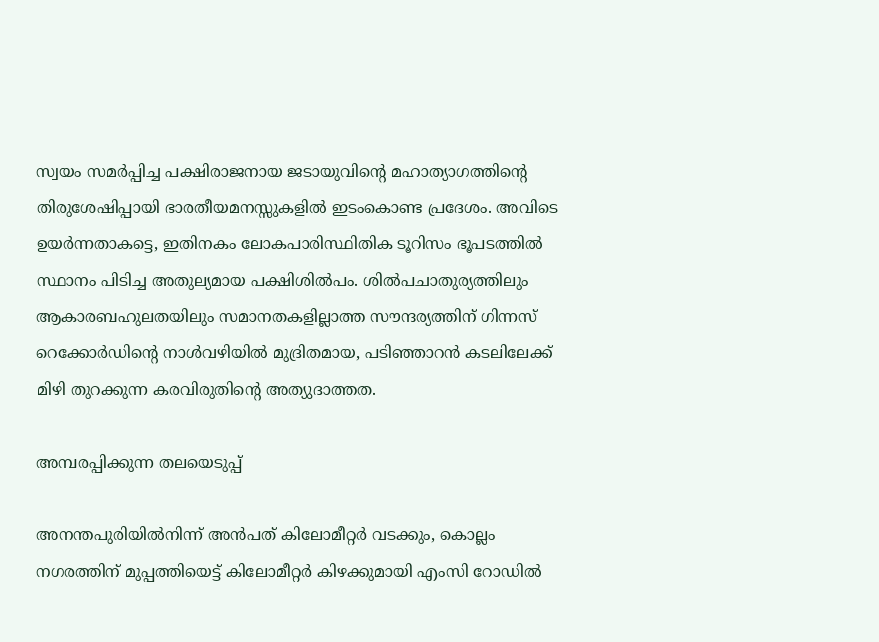സ്വയം സമര്‍പ്പിച്ച പക്ഷിരാജനായ ജടായുവിന്റെ മഹാത്യാഗത്തിന്റെ തിരുശേഷിപ്പായി ഭാരതീയമനസ്സുകളില്‍ ഇടംകൊണ്ട പ്രദേശം. അവിടെ ഉയര്‍ന്നതാകട്ടെ, ഇതിനകം ലോകപാരിസ്ഥിതിക ടൂറിസം ഭൂപടത്തില്‍ സ്ഥാനം പിടിച്ച അതുല്യമായ പക്ഷിശില്‍പം. ശില്‍പചാതുര്യത്തിലും ആകാരബഹുലതയിലും സമാനതകളില്ലാത്ത സൗന്ദര്യത്തിന് ഗിന്നസ് റെക്കോര്‍ഡിന്റെ നാള്‍വഴിയില്‍ മുദ്രിതമായ, പടിഞ്ഞാറന്‍ കടലിലേക്ക് മിഴി തുറക്കുന്ന കരവിരുതിന്റെ അത്യുദാത്തത.

അമ്പരപ്പിക്കുന്ന തലയെടുപ്പ്

അനന്തപുരിയില്‍നിന്ന് അന്‍പത് കിലോമീറ്റര്‍ വടക്കും, കൊല്ലം നഗരത്തിന് മുപ്പത്തിയെട്ട് കിലോമീറ്റര്‍ കിഴക്കുമായി എംസി റോഡില്‍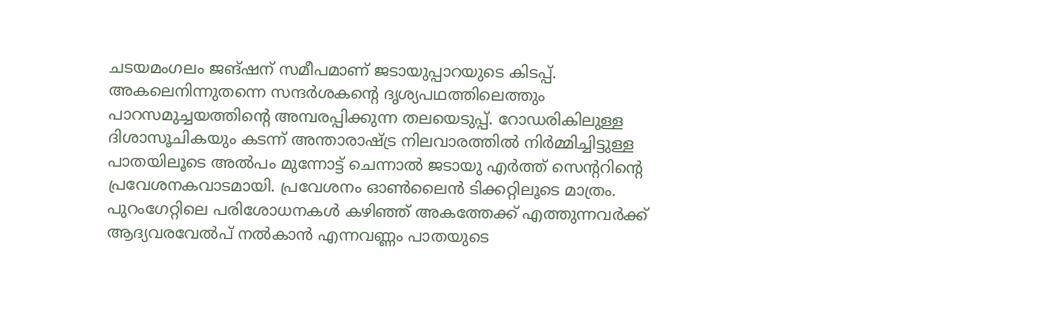ചടയമംഗലം ജങ്ഷന് സമീപമാണ് ജടായുപ്പാറയുടെ കിടപ്പ്. അകലെനിന്നുതന്നെ സന്ദര്‍ശകന്റെ ദൃശ്യപഥത്തിലെത്തും പാറസമുച്ചയത്തിന്റെ അമ്പരപ്പിക്കുന്ന തലയെടുപ്പ്. റോഡരികിലുള്ള ദിശാസൂചികയും കടന്ന് അന്താരാഷ്‌ട്ര നിലവാരത്തില്‍ നിര്‍മ്മിച്ചിട്ടുള്ള പാതയിലൂടെ അല്‍പം മുന്നോട്ട് ചെന്നാല്‍ ജടായു എര്‍ത്ത് സെന്ററിന്റെ പ്രവേശനകവാടമായി. പ്രവേശനം ഓണ്‍ലൈന്‍ ടിക്കറ്റിലൂടെ മാത്രം. പുറംഗേറ്റിലെ പരിശോധനകള്‍ കഴിഞ്ഞ് അകത്തേക്ക് എത്തുന്നവര്‍ക്ക് ആദ്യവരവേല്‍പ് നല്‍കാന്‍ എന്നവണ്ണം പാതയുടെ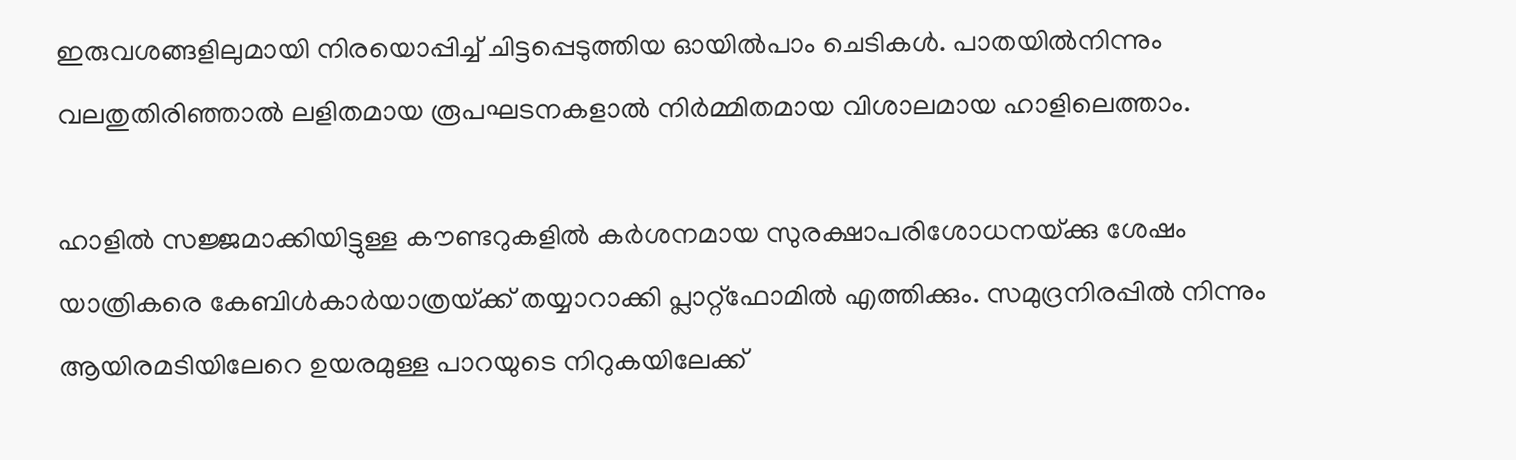ഇരുവശങ്ങളിലുമായി നിരയൊപ്പിച്ച് ചിട്ടപ്പെടുത്തിയ ഓയില്‍പാം ചെടികള്‍. പാതയില്‍നിന്നും വലതുതിരിഞ്ഞാല്‍ ലളിതമായ രൂപഘടനകളാല്‍ നിര്‍മ്മിതമായ വിശാലമായ ഹാളിലെത്താം.

ഹാളില്‍ സജ്ജമാക്കിയിട്ടുള്ള കൗണ്ടറുകളില്‍ കര്‍ശനമായ സുരക്ഷാപരിശോധനയ്‌ക്കു ശേഷം യാത്രികരെ കേബിള്‍കാര്‍യാത്രയ്‌ക്ക് തയ്യാറാക്കി പ്ലാറ്റ്‌ഫോമില്‍ എത്തിക്കും. സമുദ്രനിരപ്പില്‍ നിന്നും ആയിരമടിയിലേറെ ഉയരമുള്ള പാറയുടെ നിറുകയിലേക്ക്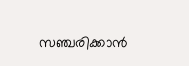സഞ്ചരിക്കാന്‍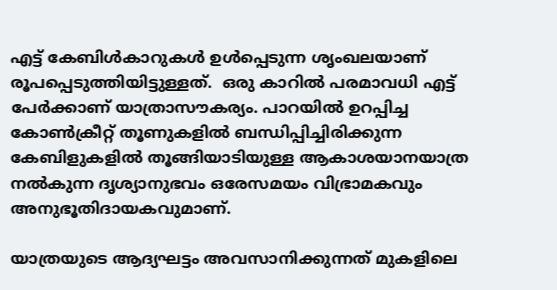എട്ട് കേബിള്‍കാറുകള്‍ ഉള്‍പ്പെടുന്ന ശൃംഖലയാണ് രൂപപ്പെടുത്തിയിട്ടുള്ളത്.  ഒരു കാറില്‍ പരമാവധി എട്ട് പേര്‍ക്കാണ് യാത്രാസൗകര്യം. പാറയില്‍ ഉറപ്പിച്ച കോണ്‍ക്രീറ്റ് തൂണുകളില്‍ ബന്ധിപ്പിച്ചിരിക്കുന്ന കേബിളുകളില്‍ തൂങ്ങിയാടിയുള്ള ആകാശയാനയാത്ര നല്‍കുന്ന ദൃശ്യാനുഭവം ഒരേസമയം വിഭ്രാമകവും അനുഭൂതിദായകവുമാണ്.

യാത്രയുടെ ആദ്യഘട്ടം അവസാനിക്കുന്നത് മുകളിലെ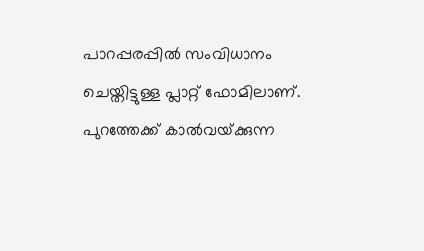പാറപ്പരപ്പില്‍ സംവിധാനം ചെയ്തിട്ടുള്ള പ്ലാറ്റ് ഫോമിലാണ്. പുറത്തേക്ക് കാല്‍വയ്‌ക്കുന്ന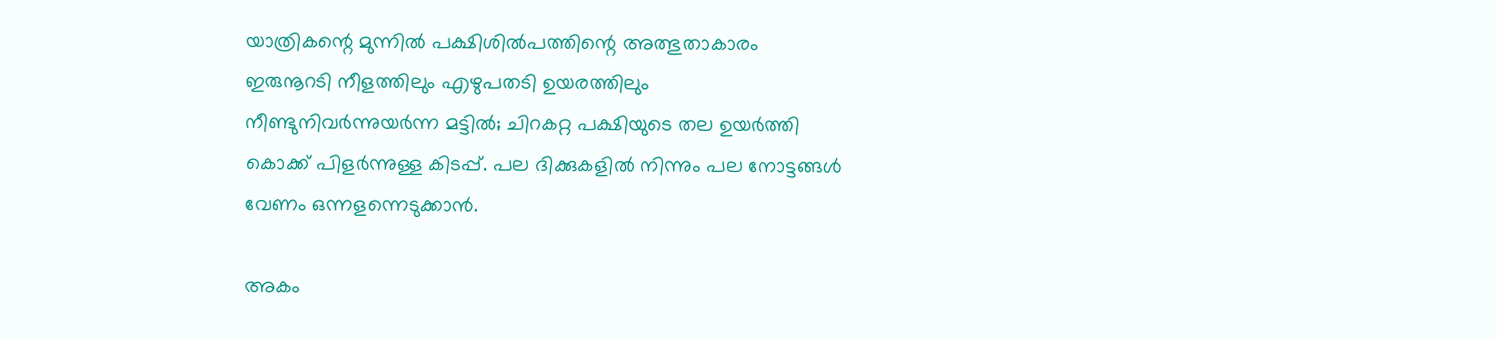യാത്രികന്റെ മുന്നില്‍ പക്ഷിശില്‍പത്തിന്റെ അത്ഭുതാകാരം ഇരുനൂറടി നീളത്തിലും എഴുപതടി ഉയരത്തിലും നീണ്ടുനിവര്‍ന്നുയര്‍ന്ന മട്ടില്‍; ചിറകറ്റ പക്ഷിയുടെ തല ഉയര്‍ത്തി കൊക്ക് പിളര്‍ന്നുള്ള കിടപ്പ്. പല ദിക്കുകളില്‍ നിന്നും പല നോട്ടങ്ങള്‍ വേണം ഒന്നളന്നെടുക്കാന്‍.

അകം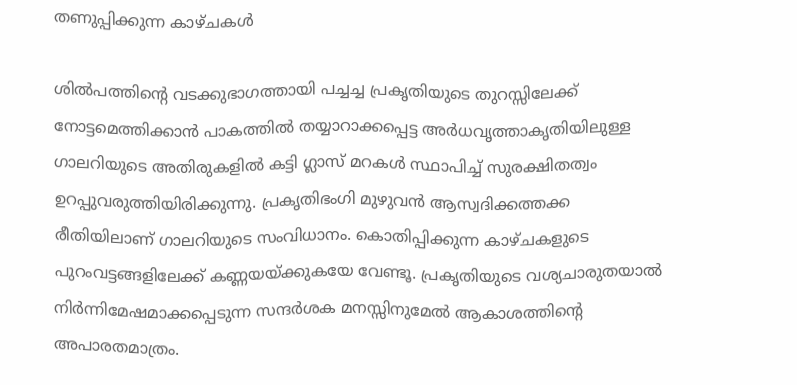തണുപ്പിക്കുന്ന കാഴ്ചകള്‍

ശില്‍പത്തിന്റെ വടക്കുഭാഗത്തായി പച്ചച്ച പ്രകൃതിയുടെ തുറസ്സിലേക്ക് നോട്ടമെത്തിക്കാന്‍ പാകത്തില്‍ തയ്യാറാക്കപ്പെട്ട അര്‍ധവൃത്താകൃതിയിലുള്ള ഗാലറിയുടെ അതിരുകളില്‍ കട്ടി ഗ്ലാസ് മറകള്‍ സ്ഥാപിച്ച് സുരക്ഷിതത്വം ഉറപ്പുവരുത്തിയിരിക്കുന്നു. പ്രകൃതിഭംഗി മുഴുവന്‍ ആസ്വദിക്കത്തക്ക രീതിയിലാണ് ഗാലറിയുടെ സംവിധാനം. കൊതിപ്പിക്കുന്ന കാഴ്ചകളുടെ പുറംവട്ടങ്ങളിലേക്ക് കണ്ണയയ്‌ക്കുകയേ വേണ്ടൂ. പ്രകൃതിയുടെ വശ്യചാരുതയാല്‍ നിര്‍ന്നിമേഷമാക്കപ്പെടുന്ന സന്ദര്‍ശക മനസ്സിനുമേല്‍ ആകാശത്തിന്റെ അപാരതമാത്രം.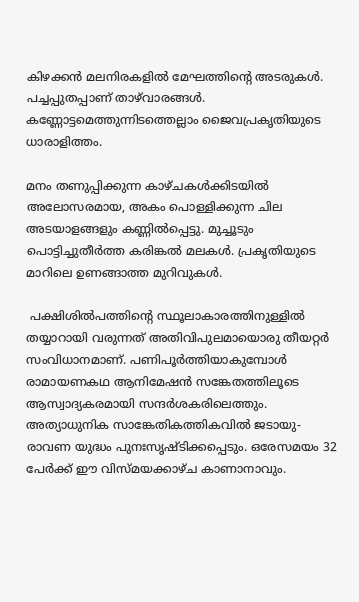കിഴക്കന്‍ മലനിരകളില്‍ മേഘത്തിന്റെ അടരുകള്‍. പച്ചപ്പുതപ്പാണ് താഴ്‌വാരങ്ങള്‍. കണ്ണോട്ടമെത്തുന്നിടത്തെല്ലാം ജൈവപ്രകൃതിയുടെ ധാരാളിത്തം.

മനം തണുപ്പിക്കുന്ന കാഴ്ചകള്‍ക്കിടയില്‍ അലോസരമായ, അകം പൊള്ളിക്കുന്ന ചില അടയാളങ്ങളും കണ്ണില്‍പ്പെട്ടു. മുച്ചൂടും പൊട്ടിച്ചുതീര്‍ത്ത കരിങ്കല്‍ മലകള്‍. പ്രകൃതിയുടെ മാറിലെ ഉണങ്ങാത്ത മുറിവുകള്‍.

 പക്ഷിശില്‍പത്തിന്റെ സ്ഥൂലാകാരത്തിനുള്ളില്‍ തയ്യാറായി വരുന്നത് അതിവിപുലമായൊരു തീയറ്റര്‍ സംവിധാനമാണ്. പണിപൂര്‍ത്തിയാകുമ്പോള്‍ രാമായണകഥ ആനിമേഷന്‍ സങ്കേതത്തിലൂടെ ആസ്വാദ്യകരമായി സന്ദര്‍ശകരിലെത്തും. അത്യാധുനിക സാങ്കേതികത്തികവില്‍ ജടായു-രാവണ യുദ്ധം പുനഃസൃഷ്ടിക്കപ്പെടും. ഒരേസമയം 32 പേര്‍ക്ക് ഈ വിസ്മയക്കാഴ്ച കാണാനാവും.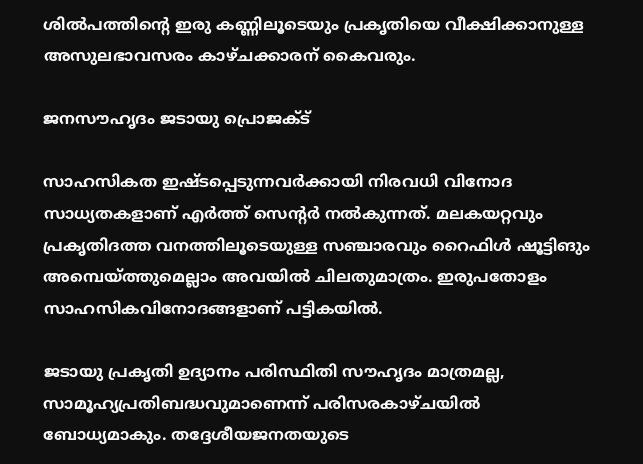ശില്‍പത്തിന്റെ ഇരു കണ്ണിലൂടെയും പ്രകൃതിയെ വീക്ഷിക്കാനുള്ള അസുലഭാവസരം കാഴ്ചക്കാരന് കൈവരും.

ജനസൗഹൃദം ജടായു പ്രൊജക്ട്

സാഹസികത ഇഷ്ടപ്പെടുന്നവര്‍ക്കായി നിരവധി വിനോദ സാധ്യതകളാണ് എര്‍ത്ത് സെന്റര്‍ നല്‍കുന്നത്. മലകയറ്റവും പ്രകൃതിദത്ത വനത്തിലൂടെയുള്ള സഞ്ചാരവും റൈഫിള്‍ ഷൂട്ടിങും അമ്പെയ്‌ത്തുമെല്ലാം അവയില്‍ ചിലതുമാത്രം. ഇരുപതോളം സാഹസികവിനോദങ്ങളാണ് പട്ടികയില്‍.

ജടായു പ്രകൃതി ഉദ്യാനം പരിസ്ഥിതി സൗഹൃദം മാത്രമല്ല, സാമൂഹ്യപ്രതിബദ്ധവുമാണെന്ന് പരിസരകാഴ്ചയില്‍ ബോധ്യമാകും. തദ്ദേശീയജനതയുടെ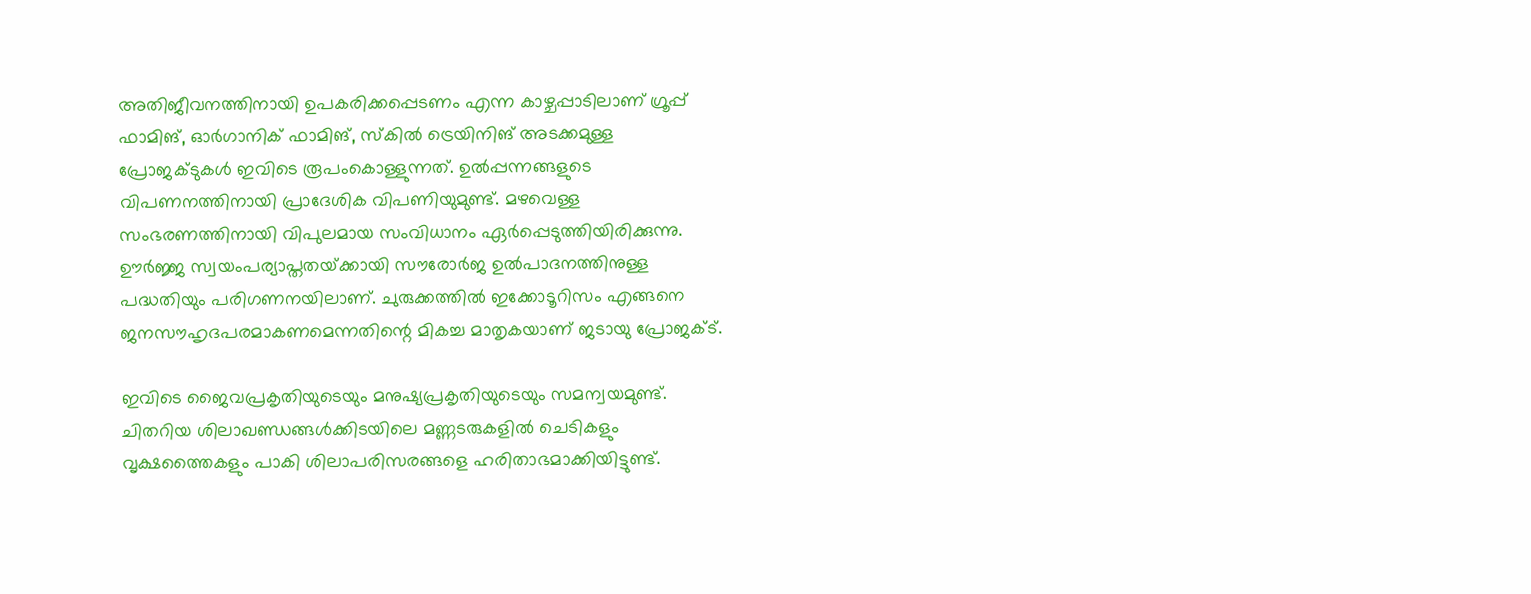അതിജീവനത്തിനായി ഉപകരിക്കപ്പെടണം എന്ന കാഴ്ചപ്പാടിലാണ് ഗ്രൂപ്പ് ഫാമിങ്, ഓര്‍ഗാനിക് ഫാമിങ്, സ്‌കില്‍ ട്രെയിനിങ് അടക്കമുള്ള പ്രോജക്ടുകള്‍ ഇവിടെ രൂപംകൊള്ളുന്നത്. ഉല്‍പ്പന്നങ്ങളുടെ വിപണനത്തിനായി പ്രാദേശിക വിപണിയുമുണ്ട്. മഴവെള്ള സംഭരണത്തിനായി വിപുലമായ സംവിധാനം ഏര്‍പ്പെടുത്തിയിരിക്കുന്നു. ഊര്‍ജ്ജ സ്വയംപര്യാപ്തതയ്‌ക്കായി സൗരോര്‍ജ ഉല്‍പാദനത്തിനുള്ള പദ്ധതിയും പരിഗണനയിലാണ്. ചുരുക്കത്തില്‍ ഇക്കോടൂറിസം എങ്ങനെ ജനസൗഹൃദപരമാകണമെന്നതിന്റെ മികച്ച മാതൃകയാണ് ജടായു പ്രോജക്ട്.

ഇവിടെ ജൈവപ്രകൃതിയുടെയും മനുഷ്യപ്രകൃതിയുടെയും സമന്വയമുണ്ട്. ചിതറിയ ശിലാഖണ്ഡങ്ങള്‍ക്കിടയിലെ മണ്ണടരുകളില്‍ ചെടികളും വൃക്ഷത്തൈകളും പാകി ശിലാപരിസരങ്ങളെ ഹരിതാഭമാക്കിയിട്ടുണ്ട്.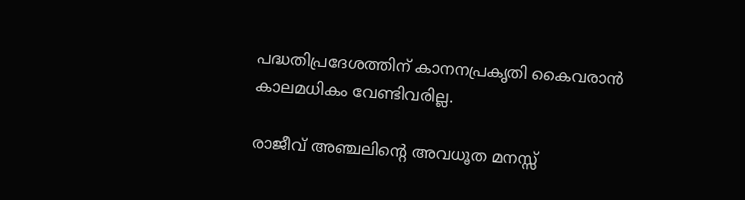പദ്ധതിപ്രദേശത്തിന് കാനനപ്രകൃതി കൈവരാന്‍ കാലമധികം വേണ്ടിവരില്ല.

രാജീവ് അഞ്ചലിന്റെ അവധൂത മനസ്സ്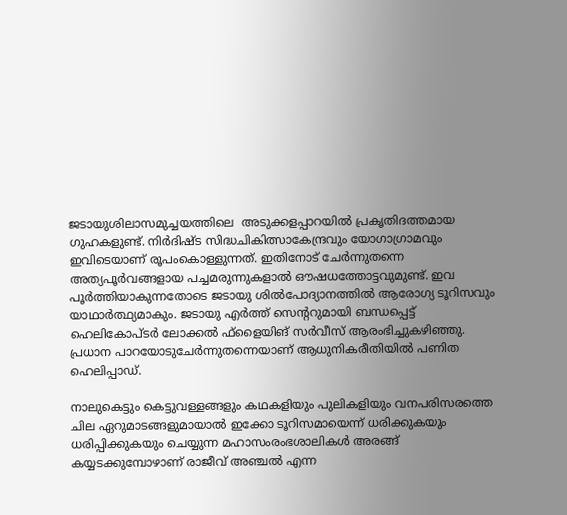ജടായുശിലാസമുച്ചയത്തിലെ  അടുക്കളപ്പാറയില്‍ പ്രകൃതിദത്തമായ ഗുഹകളുണ്ട്. നിര്‍ദിഷ്ട സിദ്ധചികിത്സാകേന്ദ്രവും യോഗാഗ്രാമവും ഇവിടെയാണ് രൂപംകൊള്ളുന്നത്. ഇതിനോട് ചേര്‍ന്നുതന്നെ അത്യപൂര്‍വങ്ങളായ പച്ചമരുന്നുകളാല്‍ ഔഷധത്തോട്ടവുമുണ്ട്. ഇവ പൂര്‍ത്തിയാകുന്നതോടെ ജടായു ശില്‍പോദ്യാനത്തില്‍ ആരോഗ്യ ടൂറിസവും യാഥാര്‍ത്ഥ്യമാകും. ജടായു എര്‍ത്ത് സെന്ററുമായി ബന്ധപ്പെട്ട് ഹെലികോപ്ടര്‍ ലോക്കല്‍ ഫ്‌ളൈയിങ് സര്‍വീസ് ആരംഭിച്ചുകഴിഞ്ഞു. പ്രധാന പാറയോടുചേര്‍ന്നുതന്നെയാണ് ആധുനികരീതിയില്‍ പണിത ഹെലിപ്പാഡ്.

നാലുകെട്ടും കെട്ടുവള്ളങ്ങളും കഥകളിയും പുലികളിയും വനപരിസരത്തെ ചില ഏറുമാടങ്ങളുമായാല്‍ ഇക്കോ ടൂറിസമായെന്ന് ധരിക്കുകയും ധരിപ്പിക്കുകയും ചെയ്യുന്ന മഹാസംരംഭശാലികള്‍ അരങ്ങ് കയ്യടക്കുമ്പോഴാണ് രാജീവ് അഞ്ചല്‍ എന്ന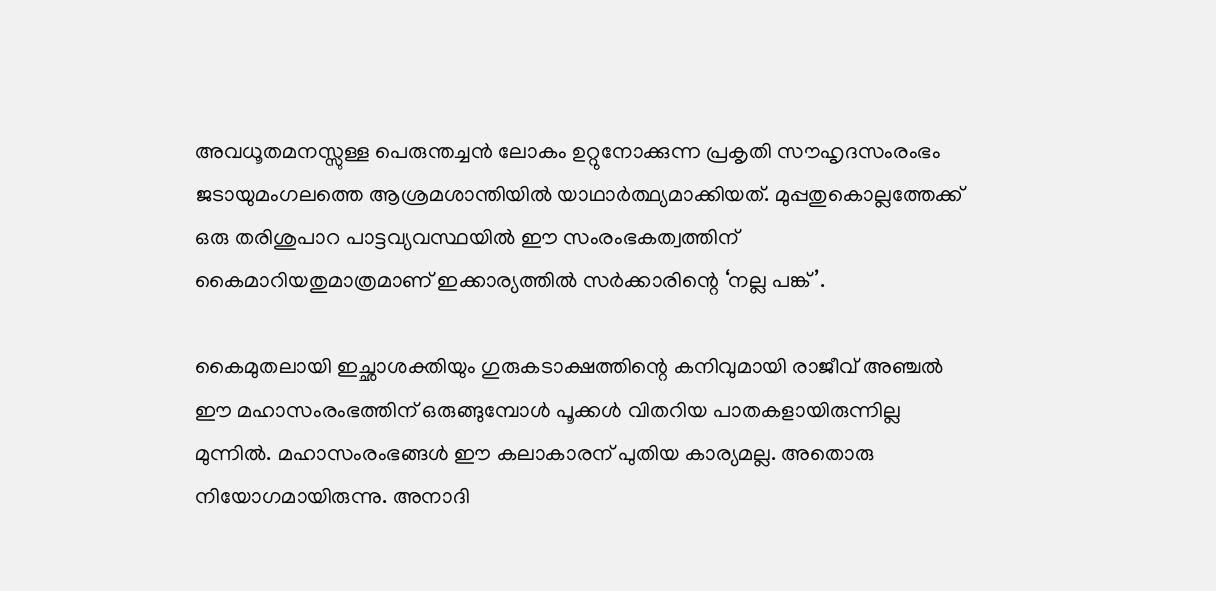അവധൂതമനസ്സുള്ള പെരുന്തച്ചന്‍ ലോകം ഉറ്റുനോക്കുന്ന പ്രകൃതി സൗഹൃദസംരംഭം ജടായുമംഗലത്തെ ആശ്രമശാന്തിയില്‍ യാഥാര്‍ത്ഥ്യമാക്കിയത്. മുപ്പതുകൊല്ലത്തേക്ക് ഒരു തരിശുപാറ പാട്ടവ്യവസ്ഥയില്‍ ഈ സംരംഭകത്വത്തിന് കൈമാറിയതുമാത്രമാണ് ഇക്കാര്യത്തില്‍ സര്‍ക്കാരിന്റെ ‘നല്ല പങ്ക്’.

കൈമുതലായി ഇച്ഛാശക്തിയും ഗുരുകടാക്ഷത്തിന്റെ കനിവുമായി രാജീവ് അഞ്ചല്‍ ഈ മഹാസംരംഭത്തിന് ഒരുങ്ങുമ്പോള്‍ പൂക്കള്‍ വിതറിയ പാതകളായിരുന്നില്ല മുന്നില്‍. മഹാസംരംഭങ്ങള്‍ ഈ കലാകാരന് പുതിയ കാര്യമല്ല. അതൊരു നിയോഗമായിരുന്നു. അനാദി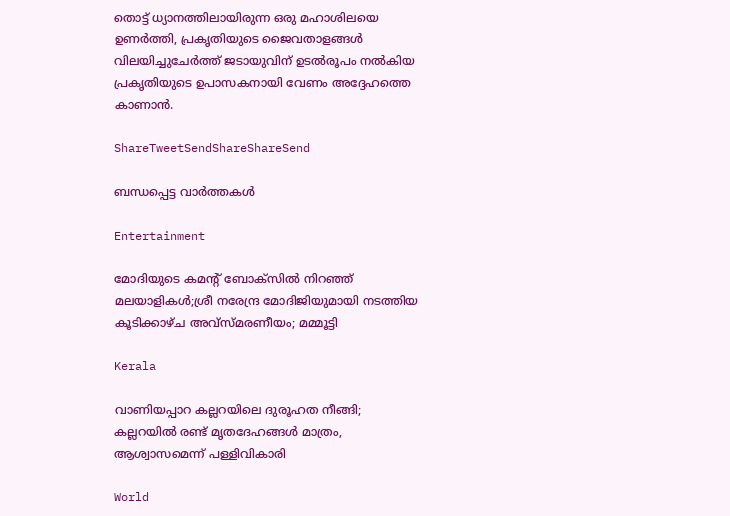തൊട്ട് ധ്യാനത്തിലായിരുന്ന ഒരു മഹാശിലയെ ഉണര്‍ത്തി, പ്രകൃതിയുടെ ജൈവതാളങ്ങള്‍ വിലയിച്ചുചേര്‍ത്ത് ജടായുവിന് ഉടല്‍രൂപം നല്‍കിയ പ്രകൃതിയുടെ ഉപാസകനായി വേണം അദ്ദേഹത്തെ കാണാന്‍.

ShareTweetSendShareShareSend

ബന്ധപ്പെട്ട വാര്‍ത്തകള്‍

Entertainment

മോദിയുടെ കമന്റ് ബോക്സിൽ നിറഞ്ഞ് മലയാളികൾ;ശ്രീ നരേന്ദ്ര മോദിജിയുമായി നടത്തിയ കൂടിക്കാഴ്ച അവ്സ്മരണീയം; മമ്മൂട്ടി

Kerala

വാണിയപ്പാറ കല്ലറയിലെ ദുരൂഹത നീങ്ങി; കല്ലറയിൽ രണ്ട് മൃത‌ദേഹങ്ങൾ മാത്രം, ആശ്വാസമെന്ന് പള്ളിവികാരി

World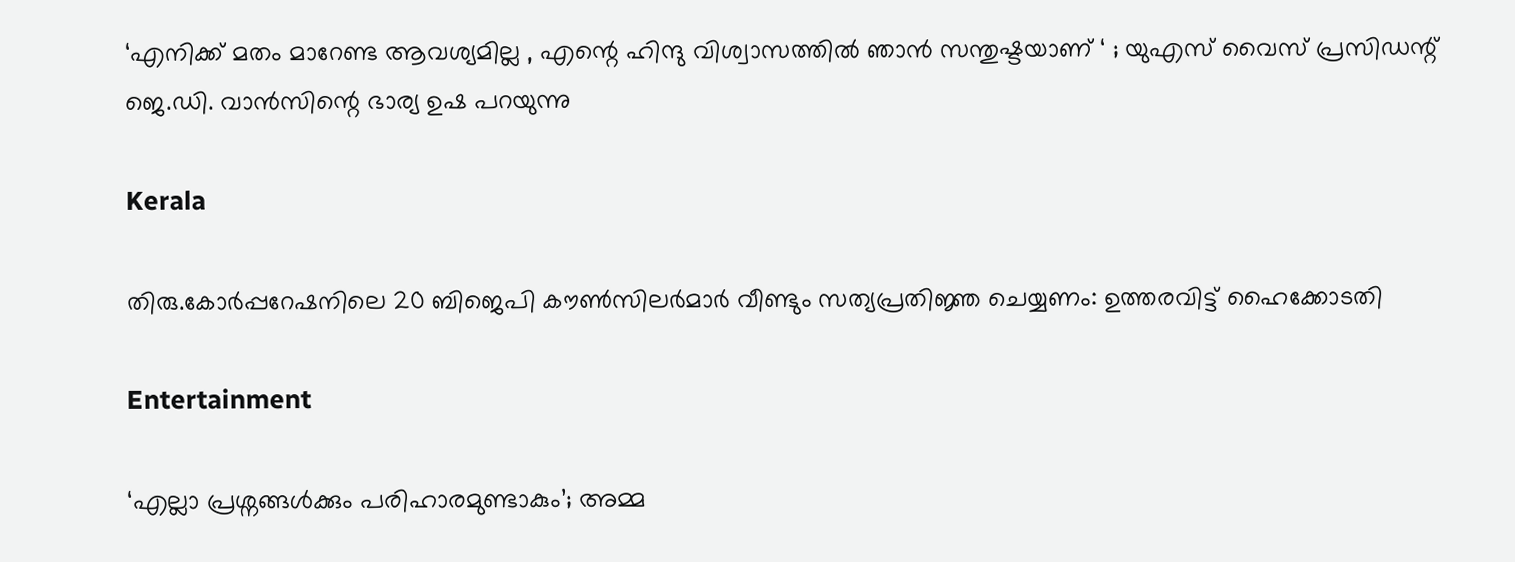‘എനിക്ക് മതം മാറേണ്ട ആവശ്യമില്ല , എന്റെ ഹിന്ദു വിശ്വാസത്തിൽ ഞാൻ സന്തുഷ്ടയാണ് ‘ ; യുഎസ് വൈസ് പ്രസിഡന്റ് ജെ.ഡി. വാൻസിന്റെ ഭാര്യ ഉഷ പറയുന്നു

Kerala

തിരു.കോർപ്പറേഷനിലെ 20 ബിജെപി കൗൺസിലർമാർ വീണ്ടും സത്യപ്രതിജ്ഞ ചെയ്യണം: ഉത്തരവിട്ട് ഹൈക്കോടതി

Entertainment

‘എല്ലാ പ്രശ്നങ്ങൾക്കും പരിഹാരമുണ്ടാകും’; അമ്മ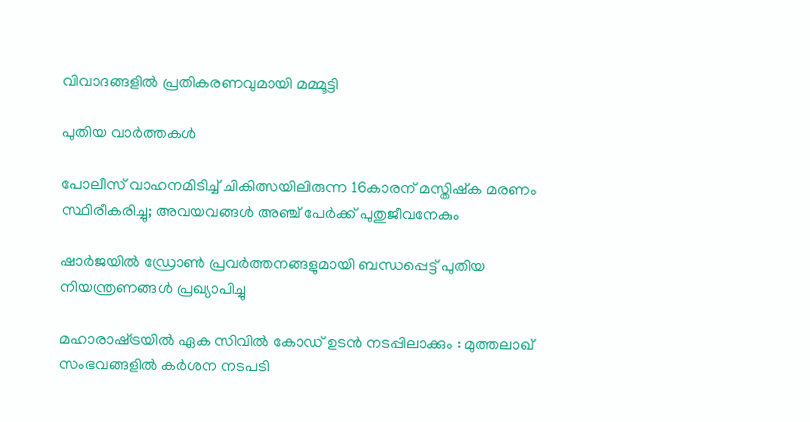വിവാദങ്ങളിൽ പ്രതികരണവുമായി മമ്മൂട്ടി

പുതിയ വാര്‍ത്തകള്‍

പോലീസ് വാഹനമിടിച്ച്‌ ചികിത്സയിലിരുന്ന 16കാരന് മസ്തിഷ്‌ക മരണം സ്ഥിരീകരിച്ചു; അവയവങ്ങള്‍ അഞ്ച് പേര്‍ക്ക് പുതുജീവനേകും

ഷാർജയിൽ ഡ്രോൺ പ്രവർത്തനങ്ങളുമായി ബന്ധപ്പെട്ട് പുതിയ നിയന്ത്രണങ്ങൾ പ്രഖ്യാപിച്ചു

മഹാരാഷ്‌ട്രയിൽ ഏക സിവിൽ കോഡ് ഉടൻ നടപ്പിലാക്കും : മുത്തലാഖ് സംഭവങ്ങളിൽ കർശന നടപടി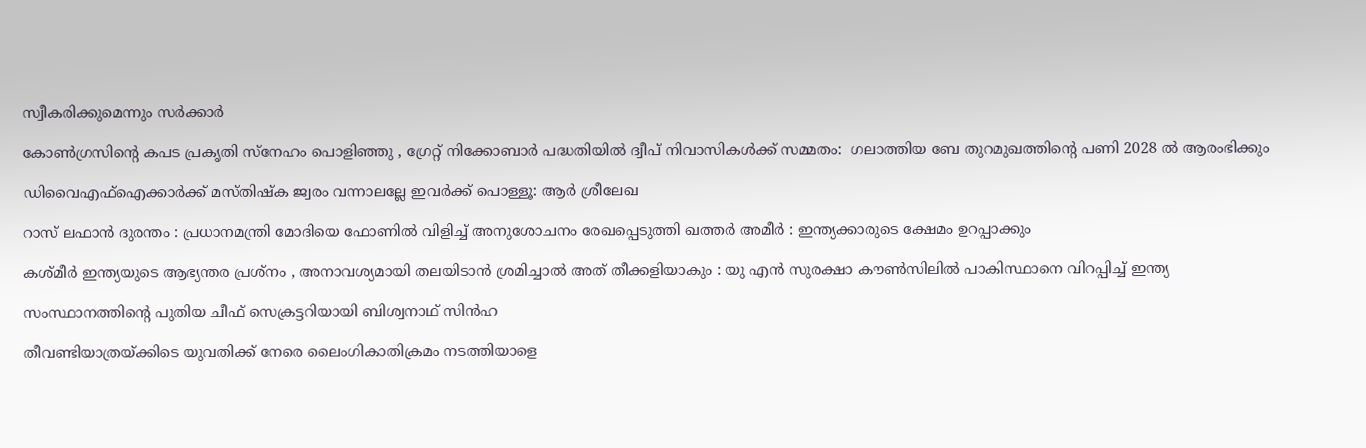സ്വീകരിക്കുമെന്നും സർക്കാർ

കോൺഗ്രസിന്റെ കപട പ്രകൃതി സ്‌നേഹം പൊളിഞ്ഞു , ഗ്രേറ്റ് നിക്കോബാർ പദ്ധതിയിൽ ദ്വീപ് നിവാസികൾക്ക് സമ്മതം:  ഗലാത്തിയ ബേ തുറമുഖത്തിന്റെ പണി 2028 ൽ ആരംഭിക്കും

ഡിവൈഎഫ്‌ഐക്കാർക്ക് മസ്തിഷ്ക ജ്വരം വന്നാലല്ലേ ഇവർക്ക് പൊള്ളൂ: ആർ ശ്രീലേഖ

റാസ് ലഫാൻ ദുരന്തം : പ്രധാനമന്ത്രി മോദിയെ ഫോണിൽ വിളിച്ച് അനുശോചനം രേഖപ്പെടുത്തി ഖത്തർ അമീർ : ഇന്ത്യക്കാരുടെ ക്ഷേമം ഉറപ്പാക്കും

കശ്മീർ ഇന്ത്യയുടെ ആഭ്യന്തര പ്രശ്‌നം , അനാവശ്യമായി തലയിടാൻ ശ്രമിച്ചാൽ അത് തീക്കളിയാകും : യു എൻ സുരക്ഷാ കൗൺസിലിൽ പാകിസ്ഥാനെ വിറപ്പിച്ച് ഇന്ത്യ

സംസ്ഥാനത്തിന്റെ പുതിയ ചീഫ് സെക്രട്ടറിയായി ബിശ്വനാഥ് സിൻഹ

തീവണ്ടിയാത്രയ്‌ക്കിടെ യുവതിക്ക് നേരെ ലൈംഗികാതിക്രമം നടത്തിയാളെ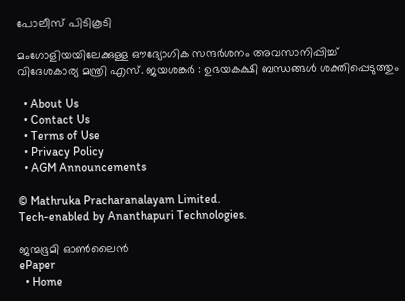പോലീസ് പിടികൂടി

മംഗോളിയയിലേക്കുള്ള ഔദ്യോഗിക സന്ദർശനം അവസാനിപ്പിച്ച് വിദേശകാര്യ മന്ത്രി എസ്. ജയശങ്കർ : ഉഭയകക്ഷി ബന്ധങ്ങൾ ശക്തിപ്പെടുത്തും

  • About Us
  • Contact Us
  • Terms of Use
  • Privacy Policy
  • AGM Announcements

© Mathruka Pracharanalayam Limited.
Tech-enabled by Ananthapuri Technologies.

ജന്മഭൂമി ഓണ്‍ലൈന്‍
ePaper
  • Home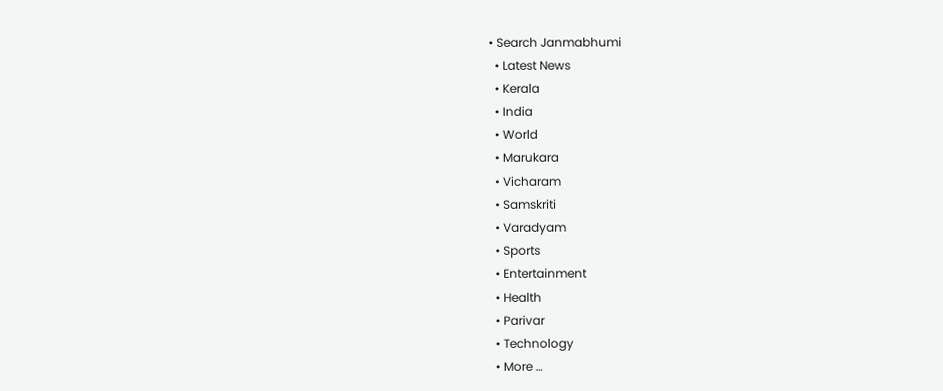• Search Janmabhumi
  • Latest News
  • Kerala
  • India
  • World
  • Marukara
  • Vicharam
  • Samskriti
  • Varadyam
  • Sports
  • Entertainment
  • Health
  • Parivar
  • Technology
  • More …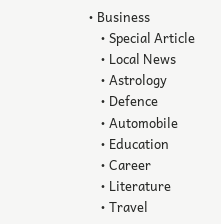• Business
    • Special Article
    • Local News
    • Astrology
    • Defence
    • Automobile
    • Education
    • Career
    • Literature
    • Travel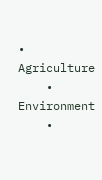• Agriculture
    • Environment
    •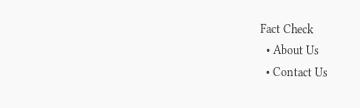Fact Check
  • About Us
  • Contact Us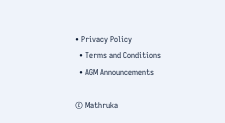• Privacy Policy
  • Terms and Conditions
  • AGM Announcements

© Mathruka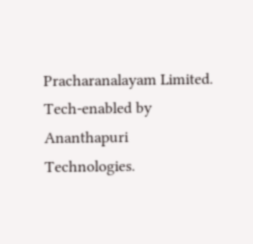Pracharanalayam Limited.
Tech-enabled by Ananthapuri Technologies.